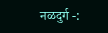नळदुर्ग -: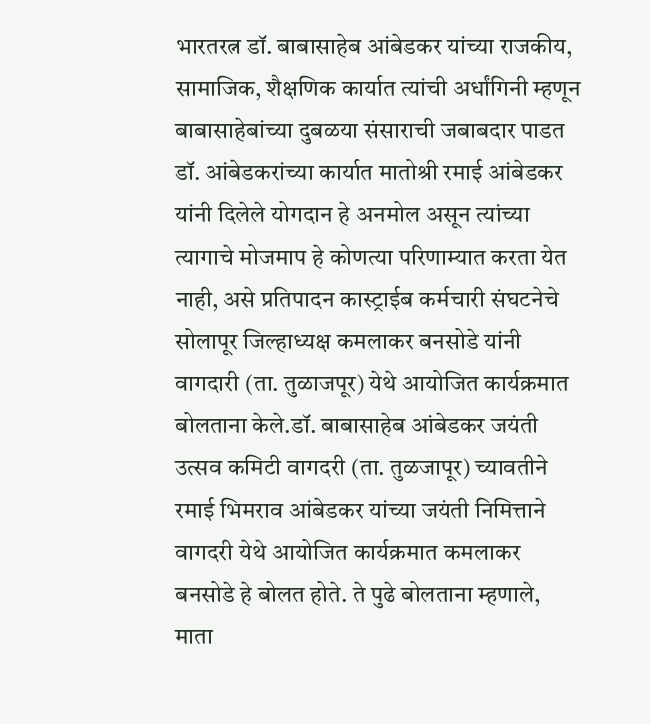भारतरत्न डॉ. बाबासाहेब आंबेडकर यांच्या राजकीय, सामाजिक, शैक्षणिक कार्यात त्यांची अर्धांगिनी म्हणून बाबासाहेबांच्या दुबळया संसाराची जबाबदार पाडत डॉ. आंबेडकरांच्या कार्यात मातोश्री रमाई आंबेडकर यांनी दिलेले योगदान हे अनमोल असून त्यांच्या त्यागाचे मोजमाप हे कोणत्या परिणाम्यात करता येत नाही, असे प्रतिपादन कास्ट्राईब कर्मचारी संघटनेचे सोलापूर जिल्हाध्यक्ष कमलाकर बनसोडे यांनी वागदारी (ता. तुळाजपूर) येथे आयोजित कार्यक्रमात बोलताना केले.डॉ. बाबासाहेब आंबेडकर जयंती उत्सव कमिटी वागदरी (ता. तुळजापूर) च्यावतीने रमाई भिमराव आंबेडकर यांच्या जयंती निमित्ताने वागदरी येथे आयोजित कार्यक्रमात कमलाकर बनसोडे हे बोलत होते. ते पुढे बोलताना म्हणाले, माता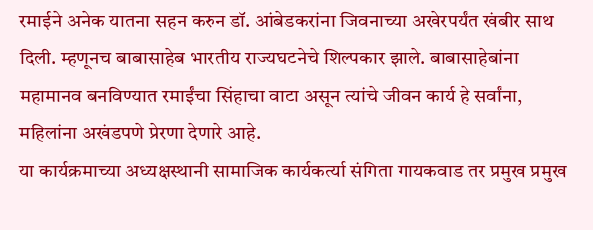रमाईने अनेक यातना सहन करुन डॉ. आंबेडकरांना जिवनाच्या अखेरपर्यंत खंबीर साथ दिली. म्हणूनच बाबासाहेब भारतीय राज्यघटनेचे शिल्पकार झाले. बाबासाहेबांना महामानव बनविण्यात रमाईंचा सिंहाचा वाटा असून त्यांचे जीवन कार्य हे सर्वांना, महिलांना अखंडपणे प्रेरणा देणारे आहे.
या कार्यक्रमाच्या अध्यक्षस्थानी सामाजिक कार्यकर्त्या संगिता गायकवाड तर प्रमुख प्रमुख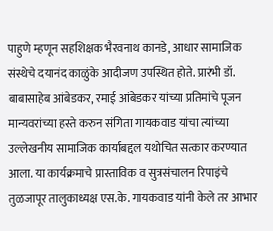पाहुणे म्हणून सहशिक्षक भैरवनाथ कानडे, आधार सामाजिक संस्थेचे दयानंद काळुंके आदीजण उपस्थित होते. प्रारंभी डॉ. बाबासाहेब आंबेडकर, रमाई आंबेडकर यांच्या प्रतिमांचे पूजन मान्यवरांच्या हस्ते करुन संगिता गायकवाड यांचा त्यांच्या उल्लेखनीय सामाजिक कार्याबद्दल यथोचित सत्कार करण्यात आला. या कार्यक्रमाचे प्रास्ताविक व सुत्रसंचालन रिपाइंचे तुळजापूर तालुकाध्यक्ष एस.के. गायकवाड यांनी केले तर आभार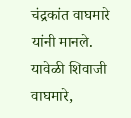चंद्रकांत वाघमारे यांनी मानले. यावेळी शिवाजी वाघमारे,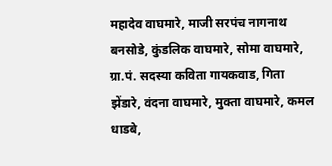महादेव वाघमारे, माजी सरपंच नागनाथ बनसोडे, कुंडलिक वाघमारे, सोमा वाघमारे, ग्रा.पं. सदस्या कविता गायकवाड, गिता झेंडारे, वंदना वाघमारे, मुक्ता वाघमारे, कमल धाडबे,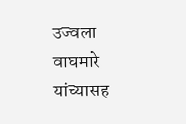उज्वला वाघमारे यांच्यासह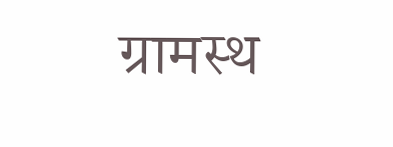ग्रामस्थ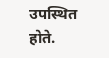उपस्थित होते.